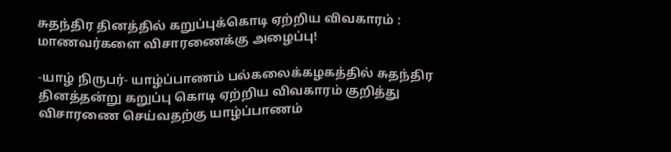சுதந்திர தினத்தில் கறுப்புக்கொடி ஏற்றிய விவகாரம் : மாணவர்களை விசாரணைக்கு அழைப்பு!

-யாழ் நிருபர்- யாழ்ப்பாணம் பல்கலைக்கழகத்தில் சுதந்திர தினத்தன்று கறுப்பு கொடி ஏற்றிய விவகாரம் குறித்து விசாரணை செய்வதற்கு யாழ்ப்பாணம்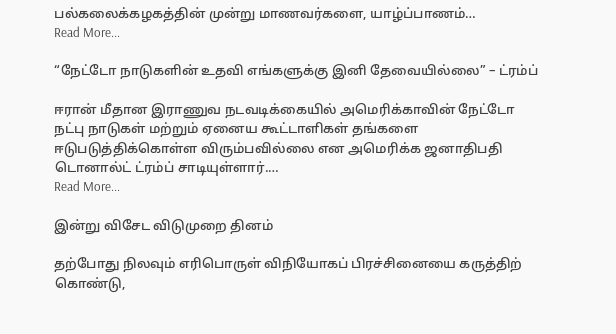பல்கலைக்கழகத்தின் முன்று மாணவர்களை, யாழ்ப்பாணம்…
Read More...

“நேட்டோ நாடுகளின் உதவி எங்களுக்கு இனி தேவையில்லை” – ட்ரம்ப்

ஈரான் மீதான இராணுவ நடவடிக்கையில் அமெரிக்காவின் நேட்டோ நட்பு நாடுகள் மற்றும் ஏனைய கூட்டாளிகள் தங்களை ஈடுபடுத்திக்கொள்ள விரும்பவில்லை என அமெரிக்க ஜனாதிபதி டொனால்ட் ட்ரம்ப் சாடியுள்ளார்.…
Read More...

இன்று விசேட விடுமுறை தினம்

தற்போது நிலவும் எரிபொருள் விநியோகப் பிரச்சினையை கருத்திற் கொண்டு,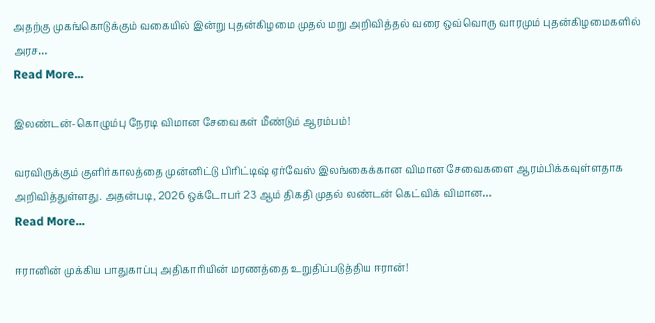அதற்கு முகங்கொடுக்கும் வகையில் இன்று புதன்கிழமை முதல் மறு அறிவித்தல் வரை ஒவ்வொரு வாரமும் புதன்கிழமைகளில் அரச…
Read More...

இலண்டன்-கொழும்பு நேரடி விமான சேவைகள் மீண்டும் ஆரம்பம்!

வரவிருக்கும் குளிர்காலத்தை முன்னிட்டு பிரிட்டிஷ் ஏர்வேஸ் இலங்கைக்கான விமான சேவைகளை ஆரம்பிக்கவுள்ளதாக அறிவித்துள்ளது. அதன்படி, 2026 ஒக்டோபர் 23 ஆம் திகதி முதல் லண்டன் கெட்விக் விமான…
Read More...

ஈரானின் முக்கிய பாதுகாப்பு அதிகாரியின் மரணத்தை உறுதிப்படுத்திய ஈரான்!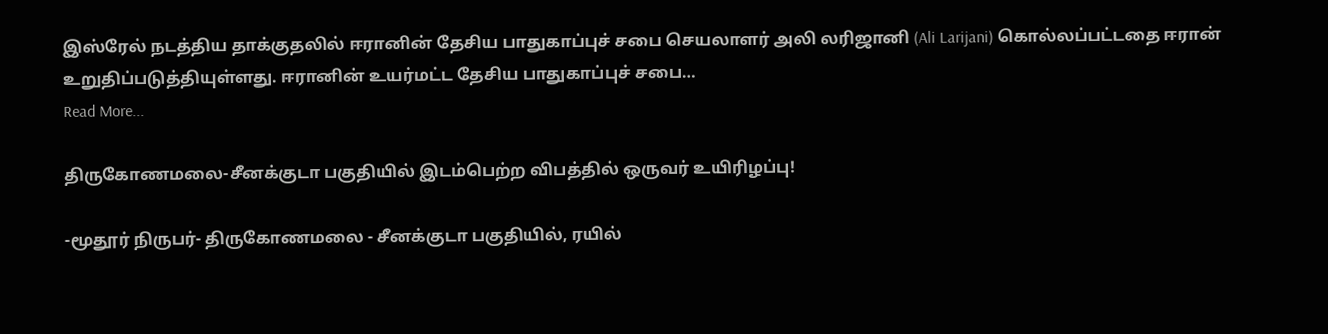இஸ்ரேல் நடத்திய தாக்குதலில் ஈரானின் தேசிய பாதுகாப்புச் சபை செயலாளர் அலி லரிஜானி (Ali Larijani) கொல்லப்பட்டதை ஈரான் உறுதிப்படுத்தியுள்ளது. ஈரானின் உயர்மட்ட தேசிய பாதுகாப்புச் சபை…
Read More...

திருகோணமலை-சீனக்குடா பகுதியில் இடம்பெற்ற விபத்தில் ஒருவர் உயிரிழப்பு!

-மூதூர் நிருபர்- திருகோணமலை - சீனக்குடா பகுதியில், ரயில்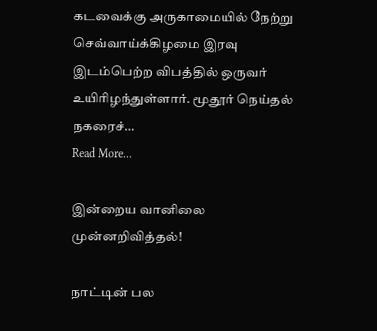கடவைக்கு அருகாமையில் நேற்று செவ்வாய்க்கிழமை இரவு இடம்பெற்ற விபத்தில் ஒருவர் உயிரிழந்துள்ளார். மூதூர் நெய்தல் நகரைச்…
Read More...

இன்றைய வானிலை முன்னறிவித்தல்!

நாட்டின் பல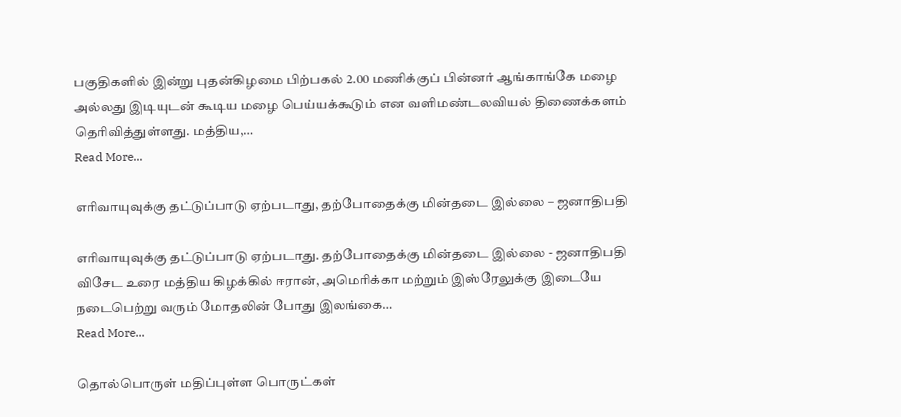பகுதிகளில் இன்று புதன்கிழமை பிற்பகல் 2.00 மணிக்குப் பின்னர் ஆங்காங்கே மழை அல்லது இடியுடன் கூடிய மழை பெய்யக்கூடும் என வளிமண்டலவியல் திணைக்களம் தெரிவித்துள்ளது. மத்திய,…
Read More...

எரிவாயுவுக்கு தட்டுப்பாடு ஏற்படாது, தற்போதைக்கு மின்தடை இல்லை – ஜனாதிபதி

எரிவாயுவுக்கு தட்டுப்பாடு ஏற்படாது. தற்போதைக்கு மின்தடை இல்லை - ஜனாதிபதி விசேட உரை மத்திய கிழக்கில் ஈரான், அமெரிக்கா மற்றும் இஸ்ரேலுக்கு இடையே நடைபெற்று வரும் மோதலின் போது இலங்கை…
Read More...

தொல்பொருள் மதிப்புள்ள பொருட்கள்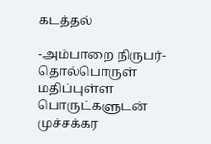கடத்தல்

-அம்பாறை நிருபர்- தொல்பொருள் மதிப்புள்ள பொருட்களுடன் முச்சக்கர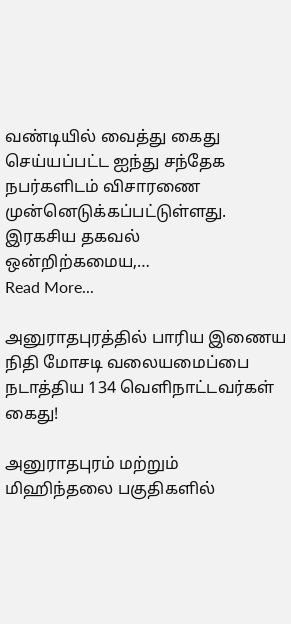வண்டியில் வைத்து கைது செய்யப்பட்ட ஐந்து சந்தேக நபர்களிடம் விசாரணை முன்னெடுக்கப்பட்டுள்ளது. இரகசிய தகவல் ஒன்றிற்கமைய,…
Read More...

அனுராதபுரத்தில் பாரிய இணைய நிதி மோசடி வலையமைப்பை நடாத்திய 134 வெளிநாட்டவர்கள் கைது!

அனுராதபுரம் மற்றும் மிஹிந்தலை பகுதிகளில்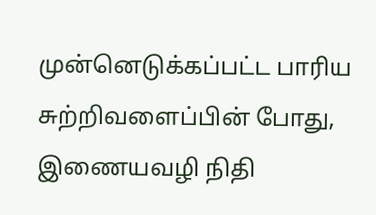முன்னெடுக்கப்பட்ட பாரிய சுற்றிவளைப்பின் போது, இணையவழி நிதி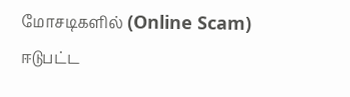மோசடிகளில் (Online Scam) ஈடுபட்ட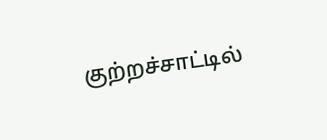குற்றச்சாட்டில்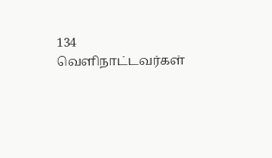134 வெளிநாட்டவர்கள்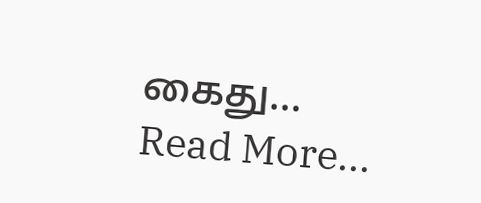கைது…
Read More...